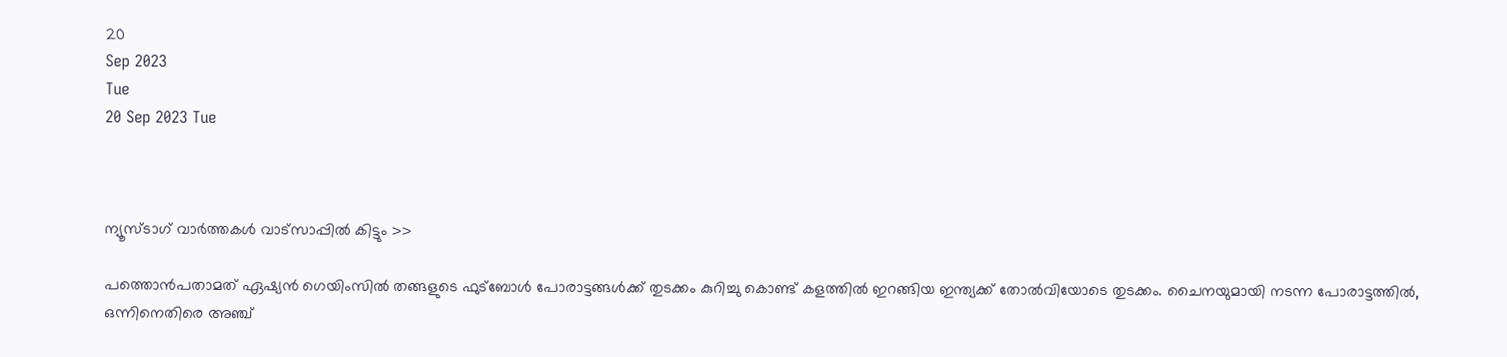20
Sep 2023
Tue
20 Sep 2023 Tue



ന്യൂസ്ടാഗ് വാര്‍ത്തകള്‍ വാട്‌സാപ്പില്‍ കിട്ടും >>

പത്തൊന്‍പതാമത് ഏഷ്യന്‍ ഗെയിംസില്‍ തങ്ങളുടെ ഫുട്‌ബോള്‍ പോരാട്ടങ്ങള്‍ക്ക് തുടക്കം കുറിച്ചു കൊണ്ട് കളത്തില്‍ ഇറങ്ങിയ ഇന്ത്യക്ക് തോല്‍വിയോടെ തുടക്കം. ചൈനയുമായി നടന്ന പോരാട്ടത്തില്‍, ഒന്നിനെതിരെ അഞ്ച്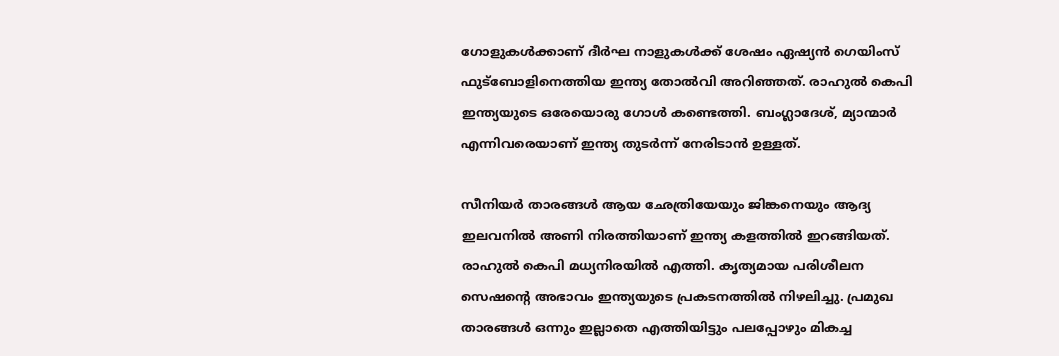ഗോളുകള്‍ക്കാണ് ദീര്‍ഘ നാളുകള്‍ക്ക് ശേഷം ഏഷ്യന്‍ ഗെയിംസ് ഫുട്‌ബോളിനെത്തിയ ഇന്ത്യ തോല്‍വി അറിഞ്ഞത്. രാഹുല്‍ കെപി ഇന്ത്യയുടെ ഒരേയൊരു ഗോള്‍ കണ്ടെത്തി. ബംഗ്ലാദേശ്, മ്യാന്മാര്‍ എന്നിവരെയാണ് ഇന്ത്യ തുടര്‍ന്ന് നേരിടാന്‍ ഉള്ളത്.

സീനിയര്‍ താരങ്ങള്‍ ആയ ഛേത്രിയേയും ജിങ്കനെയും ആദ്യ ഇലവനില്‍ അണി നിരത്തിയാണ് ഇന്ത്യ കളത്തില്‍ ഇറങ്ങിയത്. രാഹുല്‍ കെപി മധ്യനിരയില്‍ എത്തി. കൃത്യമായ പരിശീലന സെഷന്റെ അഭാവം ഇന്ത്യയുടെ പ്രകടനത്തില്‍ നിഴലിച്ചു. പ്രമുഖ താരങ്ങള്‍ ഒന്നും ഇല്ലാതെ എത്തിയിട്ടും പലപ്പോഴും മികച്ച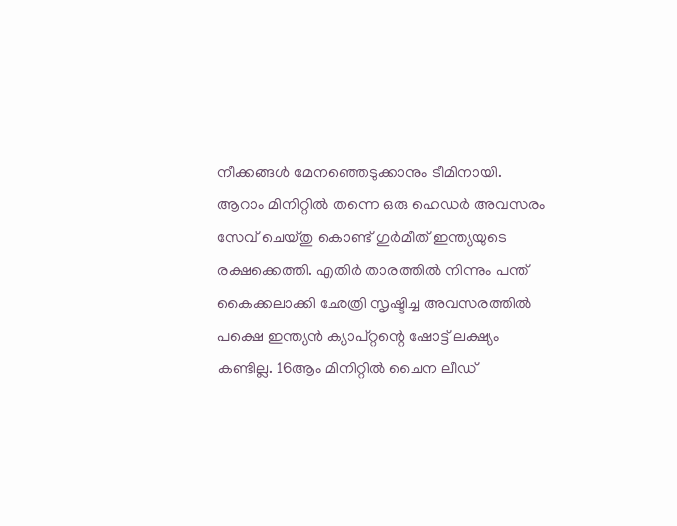നീക്കങ്ങള്‍ മേനഞ്ഞെടുക്കാനും ടീമിനായി. ആറാം മിനിറ്റില്‍ തന്നെ ഒരു ഹെഡര്‍ അവസരം സേവ് ചെയ്തു കൊണ്ട് ഗുര്‍മീത് ഇന്ത്യയുടെ രക്ഷക്കെത്തി. എതിര്‍ താരത്തില്‍ നിന്നും പന്ത് കൈക്കലാക്കി ഛേത്രി സൃഷ്ടിച്ച അവസരത്തില്‍ പക്ഷെ ഇന്ത്യന്‍ ക്യാപ്റ്റന്റെ ഷോട്ട് ലക്ഷ്യം കണ്ടില്ല. 16ആം മിനിറ്റില്‍ ചൈന ലീഡ്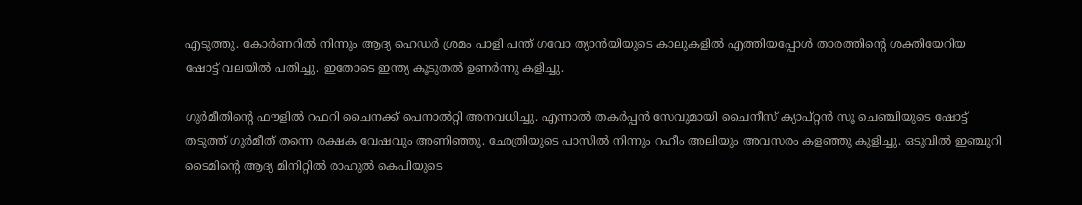എടുത്തു. കോര്‍ണറില്‍ നിന്നും ആദ്യ ഹെഡര്‍ ശ്രമം പാളി പന്ത് ഗവോ ത്യാന്‍യിയുടെ കാലുകളില്‍ എത്തിയപ്പോള്‍ താരത്തിന്റെ ശക്തിയേറിയ ഷോട്ട് വലയില്‍ പതിച്ചു. ഇതോടെ ഇന്ത്യ കൂടുതല്‍ ഉണര്‍ന്നു കളിച്ചു.

ഗുര്‍മീതിന്റെ ഫൗളില്‍ റഫറി ചൈനക്ക് പെനാല്‍റ്റി അനവധിച്ചു. എന്നാല്‍ തകര്‍പ്പന്‍ സേവുമായി ചൈനീസ് ക്യാപ്റ്റന്‍ സൂ ചെഞ്ചിയുടെ ഷോട്ട് തടുത്ത് ഗുര്‍മീത് തന്നെ രക്ഷക വേഷവും അണിഞ്ഞു. ഛേത്രിയുടെ പാസില്‍ നിന്നും റഹീം അലിയും അവസരം കളഞ്ഞു കുളിച്ചു. ഒടുവില്‍ ഇഞ്ചുറി ടൈമിന്റെ ആദ്യ മിനിറ്റില്‍ രാഹുല്‍ കെപിയുടെ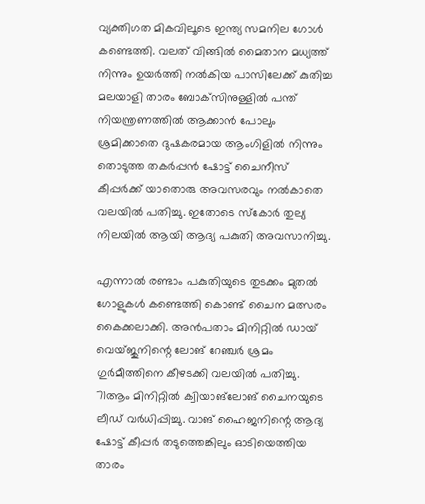വ്യക്തിഗത മികവിലൂടെ ഇന്ത്യ സമനില ഗോള്‍ കണ്ടെത്തി. വലത് വിങ്ങില്‍ മൈതാന മധ്യത്ത് നിന്നും ഉയര്‍ത്തി നല്‍കിയ പാസിലേക്ക് കുതിച്ച മലയാളി താരം ബോക്‌സിനുള്ളില്‍ പന്ത് നിയന്ത്രണത്തില്‍ ആക്കാന്‍ പോലും ശ്രമിക്കാതെ ദുഷകരമായ ആംഗിളില്‍ നിന്നും തൊടുത്ത തകര്‍പ്പന്‍ ഷോട്ട് ചൈനീസ് കീപ്പര്‍ക്ക് യാതൊരു അവസരവും നല്‍കാതെ വലയില്‍ പതിച്ചു. ഇതോടെ സ്‌കോര്‍ തുല്യ നിലയില്‍ ആയി ആദ്യ പകുതി അവസാനിച്ചു.

എന്നാല്‍ രണ്ടാം പകുതിയുടെ തുടക്കം മുതല്‍ ഗോളുകള്‍ കണ്ടെത്തി കൊണ്ട് ചൈന മത്സരം കൈക്കലാക്കി. അന്‍പതാം മിനിറ്റില്‍ ഡായ് വെയ്ജുനിന്റെ ലോങ് റേഞ്ചര്‍ ശ്രമം ഗുര്‍മീത്തിനെ കീഴടക്കി വലയില്‍ പതിച്ചു. 71ആം മിനിറ്റില്‍ ക്വിയാങ്‌ലോങ് ചൈനയുടെ ലീഡ് വര്‍ധിപ്പിച്ചു. വാങ് ഹൈജനിന്റെ ആദ്യ ഷോട്ട് കീപ്പര്‍ തടുത്തെങ്കിലും ഓടിയെത്തിയ താരം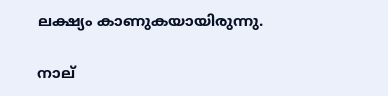ലക്ഷ്യം കാണുകയായിരുന്നു.

നാല്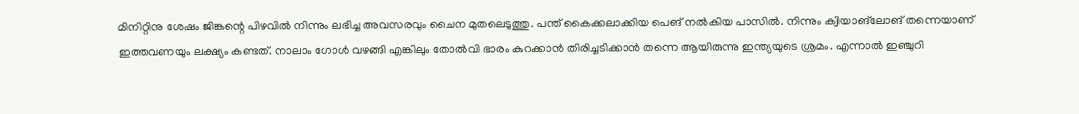മിനിറ്റിനു ശേഷം ജിങ്കന്റെ പിഴവില്‍ നിന്നും ലഭിച്ച അവസരവും ചൈന മുതലെടുത്തു. പന്ത് കൈക്കലാക്കിയ പെങ് നല്‍കിയ പാസില്‍. നിന്നും ക്വിയാങ്‌ലോങ് തന്നെയാണ് ഇത്തവണയും ലക്ഷ്യം കണ്ടത്. നാലാം ഗോള്‍ വഴങ്ങി എങ്കിലും തോല്‍വി ഭാരം കുറക്കാന്‍ തിരിച്ചടിക്കാന്‍ തന്നെ ആയിരുന്നു ഇന്ത്യയുടെ ശ്രമം. എന്നാല്‍ ഇഞ്ചുറി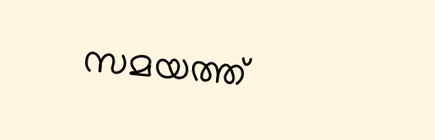സമയത്ത്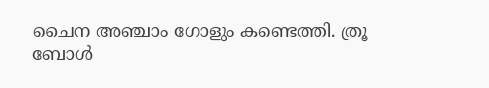ചൈന അഞ്ചാം ഗോളും കണ്ടെത്തി. ത്രൂ ബോള്‍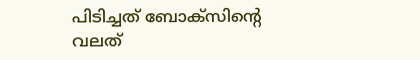പിടിച്ചത് ബോക്‌സിന്റെ വലത്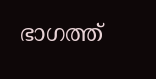ഭാഗത്ത്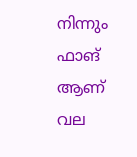നിന്നും ഫാങ് ആണ് വല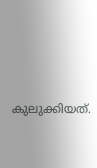കുലുക്കിയത്.